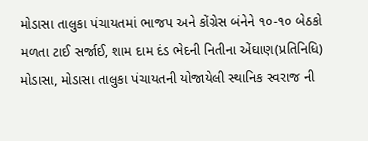મોડાસા તાલુકા પંચાયતમાં ભાજપ અને કોંગ્રેસ બંનેને ૧૦-૧૦ બેઠકો મળતા ટાઈ સર્જાઈ, શામ દામ દંડ ભેદની નિતીના એંઘાણ(પ્રતિનિધિ) મોડાસા, મોડાસા તાલુકા પંચાયતની યોજાયેલી સ્થાનિક સ્વરાજ ની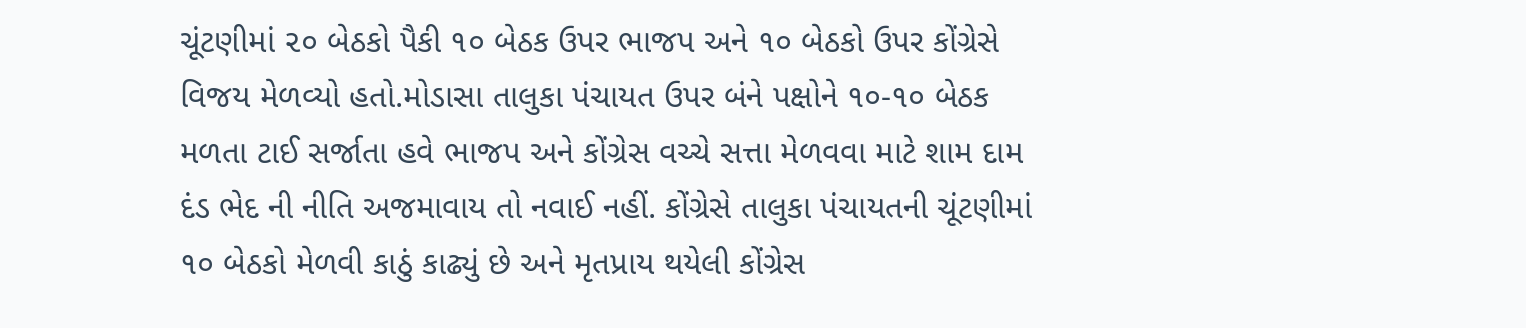ચૂંટણીમાં ૨૦ બેઠકો પૈકી ૧૦ બેઠક ઉપર ભાજપ અને ૧૦ બેઠકો ઉપર કોંગ્રેસે વિજય મેળવ્યો હતો.મોડાસા તાલુકા પંચાયત ઉપર બંને પક્ષોને ૧૦-૧૦ બેઠક મળતા ટાઈ સર્જાતા હવે ભાજપ અને કોંગ્રેસ વચ્ચે સત્તા મેળવવા માટે શામ દામ દંડ ભેદ ની નીતિ અજમાવાય તો નવાઈ નહીં. કોંગ્રેસે તાલુકા પંચાયતની ચૂંટણીમાં ૧૦ બેઠકો મેળવી કાઠું કાઢ્યું છે અને મૃતપ્રાય થયેલી કોંગ્રેસ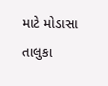માટે મોડાસા તાલુકા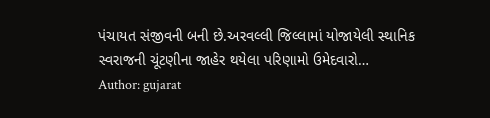પંચાયત સંજીવની બની છે.અરવલ્લી જિલ્લામાં યોજાયેલી સ્થાનિક સ્વરાજની ચૂંટણીના જાહેર થયેલા પરિણામો ઉમેદવારો…
Author: gujarat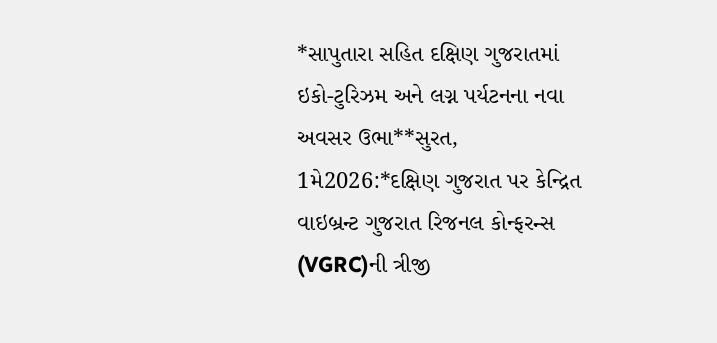*સાપુતારા સહિત દક્ષિણ ગુજરાતમાં ઇકો-ટુરિઝમ અને લગ્ન પર્યટનના નવા અવસર ઉભા**સુરત, 1મે2026:*દક્ષિણ ગુજરાત પર કેન્દ્રિત વાઇબ્રન્ટ ગુજરાત રિજનલ કોન્ફરન્સ (VGRC)ની ત્રીજી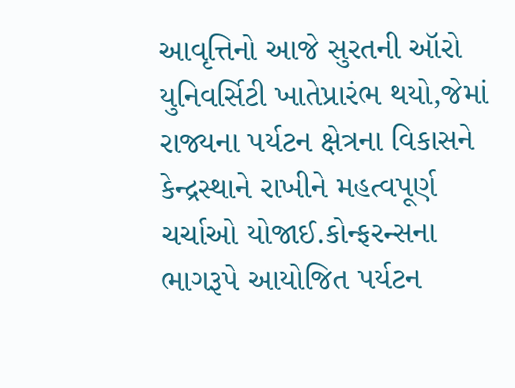આવૃત્તિનો આજે સુરતની ઑરો યુનિવર્સિટી ખાતેપ્રારંભ થયો,જેમાં રાજ્યના પર્યટન ક્ષેત્રના વિકાસને કેન્દ્રસ્થાને રાખીને મહત્વપૂર્ણ ચર્ચાઓ યોજાઈ.કોન્ફરન્સના ભાગરૂપે આયોજિત પર્યટન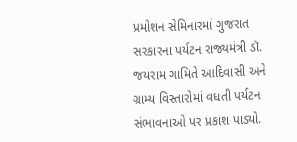પ્રમોશન સેમિનારમાં ગુજરાત સરકારના પર્યટન રાજ્યમંત્રી ડૉ. જયરામ ગામિતે આદિવાસી અને ગ્રામ્ય વિસ્તારોમાં વધતી પર્યટન સંભાવનાઓ પર પ્રકાશ પાડ્યો.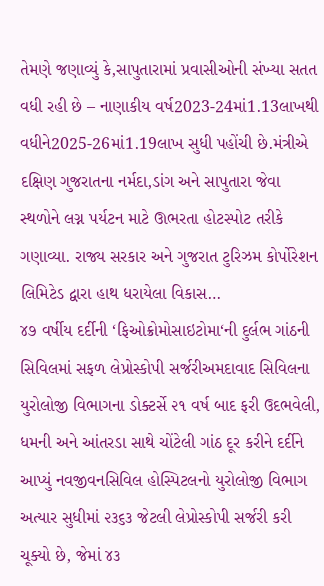તેમણે જણાવ્યું કે,સાપુતારામાં પ્રવાસીઓની સંખ્યા સતત વધી રહી છે – નાણાકીય વર્ષ2023-24માં1.13લાખથી વધીને2025-26માં1.19લાખ સુધી પહોંચી છે.મંત્રીએ દક્ષિણ ગુજરાતના નર્મદા,ડાંગ અને સાપુતારા જેવા સ્થળોને લગ્ન પર્યટન માટે ઊભરતા હોટસ્પોટ તરીકે ગણાવ્યા. રાજ્ય સરકાર અને ગુજરાત ટુરિઝમ કોર્પોરેશન લિમિટેડ દ્વારા હાથ ધરાયેલા વિકાસ…
૪૭ વર્ષીય દર્દીની ‘ફિઓક્રોમોસાઇટોમા‘ની દુર્લભ ગાંઠની સિવિલમાં સફળ લેપ્રોસ્કોપી સર્જરીઅમદાવાદ સિવિલના યુરોલોજી વિભાગના ડોક્ટર્સે ૨૧ વર્ષ બાદ ફરી ઉદભવેલી, ધમની અને આંતરડા સાથે ચોંટેલી ગાંઠ દૂર કરીને દર્દીને આપ્યું નવજીવનસિવિલ હોસ્પિટલનો યુરોલોજી વિભાગ અત્યાર સુધીમાં ૨૩૬૩ જેટલી લેપ્રોસ્કોપી સર્જરી કરી ચૂક્યો છે, જેમાં ૪૩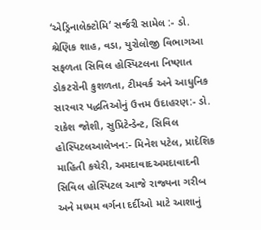‘એડ્રિનાલેક્ટોમિ‘ સર્જરી સામેલ :- ડો. શ્રેણિક શાહ, વડા, યુરોલોજી વિભાગઆ સફળતા સિવિલ હોસ્પિટલના નિષ્ણાત ડોકટરોની કુશળતા, ટીમવર્ક અને આધુનિક સારવાર પદ્ધતિઓનું ઉત્તમ ઉદાહરણ:- ડો. રાકેશ જોશી, સુપ્રિટેન્ડેન્ટ, સિવિલ હોસ્પિટલઆલેખન:- મિનેશ પટેલ, પ્રાદેશિક માહિતી કચેરી, અમદાવાદઅમદાવાદની સિવિલ હોસ્પિટલ આજે રાજ્યના ગરીબ અને મધ્યમ વર્ગના દર્દીઓ માટે આશાનું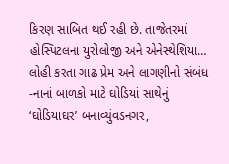કિરણ સાબિત થઈ રહી છે. તાજેતરમાં હોસ્પિટલના યુરોલોજી અને એનેસ્થેશિયા…
લોહી કરતા ગાઢ પ્રેમ અને લાગણીનો સંબંધ -નાનાં બાળકો માટે ઘોડિયાં સાથેનું ‘ઘોડિયાઘર’ બનાવ્યુંવડનગર,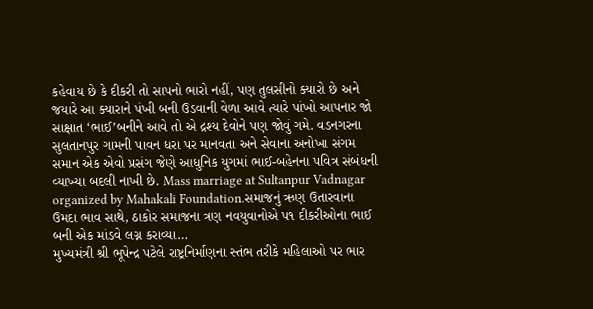કહેવાય છે કે દીકરી તો સાપનો ભારો નહીં, પણ તુલસીનો ક્યારો છે અને જયારે આ ક્યારાને પંખી બની ઉડવાની વેળા આવે ત્યારે પાંખો આપનાર જો સાક્ષાત ‘ભાઈ’બનીને આવે તો એ દ્રશ્ય દેવોને પણ જોવું ગમે. વડનગરના સુલતાનપુર ગામની પાવન ધરા પર માનવતા અને સેવાના અનોખા સંગમ સમાન એક એવો પ્રસંગ જેણે આધુનિક યુગમાં ભાઈ-બહેનના પવિત્ર સંબંધની વ્યાખ્યા બદલી નાખી છે. Mass marriage at Sultanpur Vadnagar organized by Mahakali Foundation.સમાજનું ઋણ ઉતારવાના ઉમદા ભાવ સાથે, ઠાકોર સમાજના ત્રણ નવયુવાનોએ પ૧ દીકરીઓના ભાઈ બની એક માંડવે લગ્ન કરાવ્યા…
મુખ્યમંત્રી શ્રી ભૂપેન્દ્ર પટેલે રાષ્ટ્રનિર્માણના સ્તંભ તરીકે મહિલાઓ પર ભાર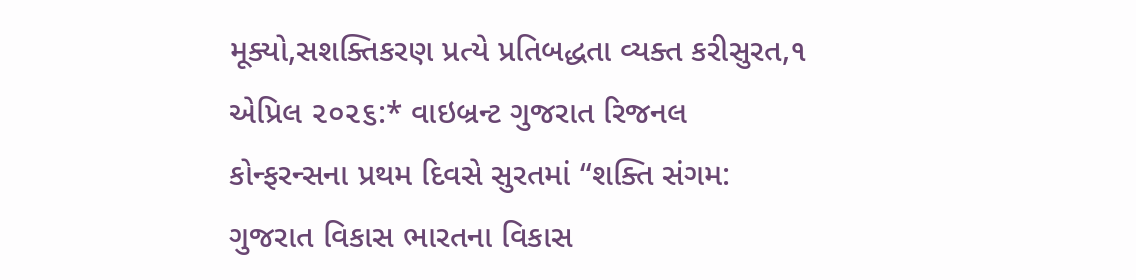મૂક્યો,સશક્તિકરણ પ્રત્યે પ્રતિબદ્ધતા વ્યક્ત કરીસુરત,૧ એપ્રિલ ૨૦૨૬:* વાઇબ્રન્ટ ગુજરાત રિજનલ કોન્ફરન્સના પ્રથમ દિવસે સુરતમાં “શક્તિ સંગમ: ગુજરાત વિકાસ ભારતના વિકાસ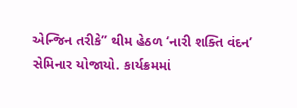એન્જિન તરીકે” થીમ હેઠળ ‘નારી શક્તિ વંદન’ સેમિનાર યોજાયો. કાર્યક્રમમાં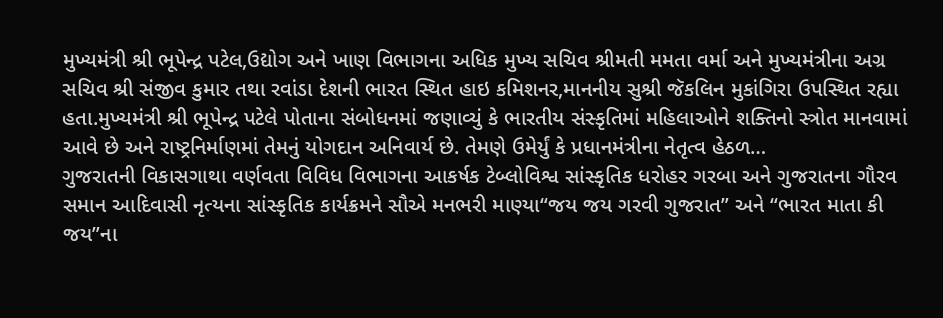મુખ્યમંત્રી શ્રી ભૂપેન્દ્ર પટેલ,ઉદ્યોગ અને ખાણ વિભાગના અધિક મુખ્ય સચિવ શ્રીમતી મમતા વર્મા અને મુખ્યમંત્રીના અગ્ર સચિવ શ્રી સંજીવ કુમાર તથા રવાંડા દેશની ભારત સ્થિત હાઇ કમિશનર,માનનીય સુશ્રી જૅકલિન મુકાંગિરા ઉપસ્થિત રહ્યા હતા.મુખ્યમંત્રી શ્રી ભૂપેન્દ્ર પટેલે પોતાના સંબોધનમાં જણાવ્યું કે ભારતીય સંસ્કૃતિમાં મહિલાઓને શક્તિનો સ્ત્રોત માનવામાં આવે છે અને રાષ્ટ્રનિર્માણમાં તેમનું યોગદાન અનિવાર્ય છે. તેમણે ઉમેર્યું કે પ્રધાનમંત્રીના નેતૃત્વ હેઠળ…
ગુજરાતની વિકાસગાથા વર્ણવતા વિવિધ વિભાગના આકર્ષક ટેબ્લોવિશ્વ સાંસ્કૃતિક ધરોહર ગરબા અને ગુજરાતના ગૌરવ સમાન આદિવાસી નૃત્યના સાંસ્કૃતિક કાર્યક્રમને સૌએ મનભરી માણ્યા“જય જય ગરવી ગુજરાત” અને “ભારત માતા કી જય”ના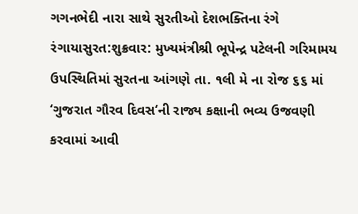ગગનભેદી નારા સાથે સુરતીઓ દેશભક્તિના રંગે રંગાયાસુરત:શુક્રવાર: મુખ્યમંત્રીશ્રી ભૂપેન્દ્ર પટેલની ગરિમામય ઉપસ્થિતિમાં સુરતના આંગણે તા. ૧લી મે ના રોજ ૬૬ માં ‘ગુજરાત ગૌરવ દિવસ‘ની રાજ્ય કક્ષાની ભવ્ય ઉજવણી કરવામાં આવી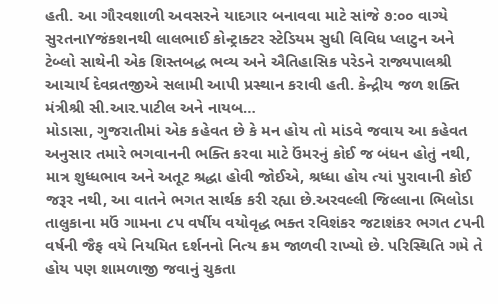હતી. આ ગૌરવશાળી અવસરને યાદગાર બનાવવા માટે સાંજે ૭:૦૦ વાગ્યે સુરતનાYજંકશનથી લાલભાઈ કોન્ટ્રાક્ટર સ્ટેડિયમ સુધી વિવિધ પ્લાટુન અને ટેબ્લો સાથેની એક શિસ્તબદ્ધ ભવ્ય અને ઐતિહાસિક પરેડને રાજ્યપાલશ્રી આચાર્ય દેવવ્રતજીએ સલામી આપી પ્રસ્થાન કરાવી હતી. કેન્દ્રીય જળ શક્તિ મંત્રીશ્રી સી.આર.પાટીલ અને નાયબ…
મોડાસા, ગુજરાતીમાં એક કહેવત છે કે મન હોય તો માંડવે જવાય આ કહેવત અનુસાર તમારે ભગવાનની ભક્તિ કરવા માટે ઉંમરનું કોઈ જ બંધન હોતું નથી, માત્ર શુધ્ધભાવ અને અતૂટ શ્રદ્ધા હોવી જોઈએ, શ્રધ્ધા હોય ત્યાં પુરાવાની કોઈ જરૂર નથી, આ વાતને ભગત સાર્થક કરી રહ્યા છે.અરવલ્લી જિલ્લાના ભિલોડા તાલુકાના મઉં ગામના ૮પ વર્ષીય વયોવૃદ્ધ ભક્ત રવિશંકર જટાશંકર ભગત ૮પની વર્ષની જૈફ વયે નિયમિત દર્શનનો નિત્ય ક્રમ જાળવી રાખ્યો છે. પરિસ્થિતિ ગમે તે હોય પણ શામળાજી જવાનું ચુકતા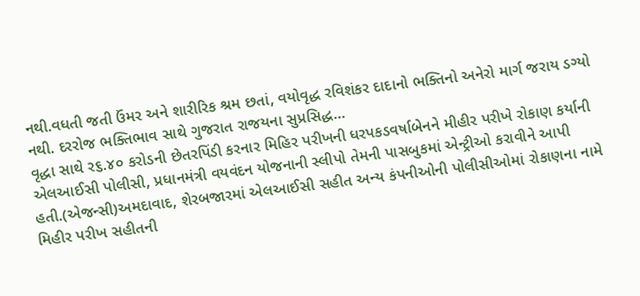નથી.વધતી જતી ઉંમર અને શારીરિક શ્રમ છતાં, વયોવૃદ્ધ રવિશંકર દાદાનો ભક્તિનો અનેરો માર્ગ જરાય ડગ્યો નથી. દરરોજ ભક્તિભાવ સાથે ગુજરાત રાજયના સુપ્રસિદ્ધ…
વૃદ્ધા સાથે ર૬.૪૦ કરોડની છેતરપિંડી કરનાર મિહિર પરીખની ધરપકડવર્ષાબેનને મીહીર પરીખે રોકાણ કર્યાની એલઆઈસી પોલીસી, પ્રધાનમંત્રી વયવંદન યોજનાની સ્લીપો તેમની પાસબુકમાં એન્ટ્રીઓ કરાવીને આપી હતી.(એજન્સી)અમદાવાદ, શેરબજારમાં એલઆઈસી સહીત અન્ય કંપનીઓની પોલીસીઓમાં રોકાણના નામે મિહીર પરીખ સહીતની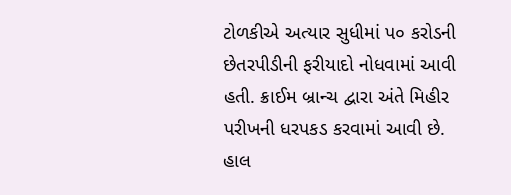ટોળકીએ અત્યાર સુધીમાં પ૦ કરોડની છેતરપીડીની ફરીયાદો નોધવામાં આવી હતી. ક્રાઈમ બ્રાન્ચ દ્વારા અંતે મિહીર પરીખની ધરપકડ કરવામાં આવી છે. હાલ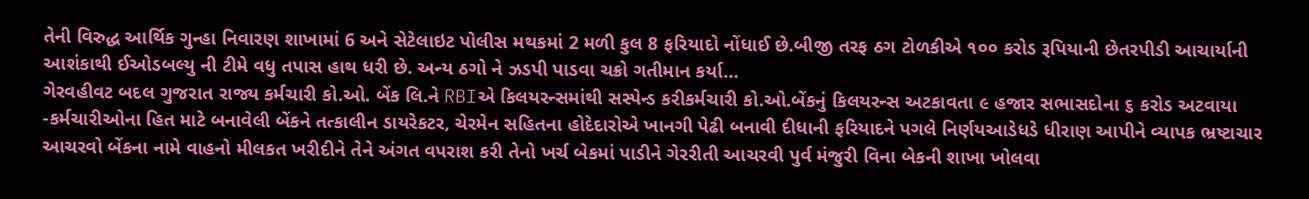તેની વિરુદ્ધ આર્થિક ગુન્હા નિવારણ શાખામાં 6 અને સેટેલાઇટ પોલીસ મથકમાં 2 મળી કુલ 8 ફરિયાદો નોંધાઈ છે.બીજી તરફ ઠગ ટોળકીએ ૧૦૦ કરોડ રૂપિયાની છેતરપીડી આચાર્યાની આશંકાથી ઈઓડબલ્યુ ની ટીમે વધુ તપાસ હાથ ધરી છે. અન્ય ઠગો ને ઝડપી પાડવા ચક્રો ગતીમાન કર્યા…
ગેરવહીવટ બદલ ગુજરાત રાજ્ય કર્મચારી કો.ઓ. બેંક લિ.ને RBIએ કિલયરન્સમાંથી સસ્પેન્ડ કરીકર્મચારી કો.ઓ.બેંકનું કિલયરન્સ અટકાવતા ૯ હજાર સભાસદોના ૬ કરોડ અટવાયા -કર્મચારીઓના હિત માટે બનાવેલી બેંકને તત્કાલીન ડાયરેકટર, ચેરમેન સહિતના હોદેદારોએ ખાનગી પેઢી બનાવી દીધાની ફરિયાદને પગલે નિર્ણયઆડેધડે ધીરાણ આપીને વ્યાપક ભ્રષ્ટાચાર આચરવો બેંકના નામે વાહનો મીલકત ખરીદીને તેને અંગત વપરાશ કરી તેનો ખર્ચ બેકમાં પાડીને ગેરરીતી આચરવી પુર્વ મંજુરી વિના બેકની શાખા ખોલવા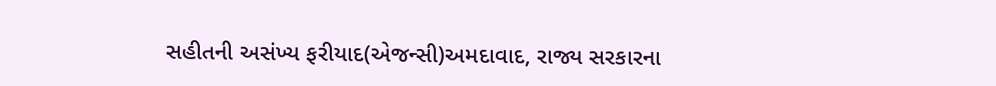સહીતની અસંખ્ય ફરીયાદ(એજન્સી)અમદાવાદ, રાજ્ય સરકારના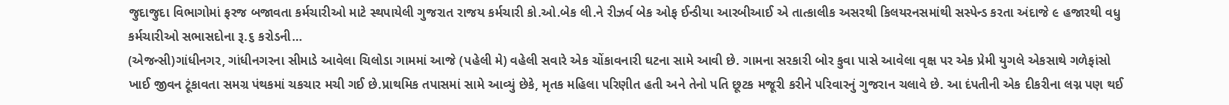જુદાજુદા વિભાગોમાં ફરજ બજાવતા કર્મચારીઓ માટે સ્થપાયેલી ગુજરાત રાજય કર્મચારી કો.ઓ.બેક લી.ને રીઝર્વ બેક ઓફ ઈન્ડીયા આરબીઆઈ એ તાત્કાલીક અસરથી કિલયરનસમાંથી સસ્પેન્ડ કરતા અંદાજે ૯ હજારથી વધુ કર્મચારીઓ સભાસદોના રૂ.૬ કરોડની…
(એજન્સી)ગાંધીનગર, ગાંધીનગરના સીમાડે આવેલા ચિલોડા ગામમાં આજે (પહેલી મે) વહેલી સવારે એક ચોંકાવનારી ઘટના સામે આવી છે. ગામના સરકારી બોર કુવા પાસે આવેલા વૃક્ષ પર એક પ્રેમી યુગલે એકસાથે ગળેફાંસો ખાઈ જીવન ટૂંકાવતા સમગ્ર પંથકમાં ચકચાર મચી ગઈ છે.પ્રાથમિક તપાસમાં સામે આવ્યું છેકે, મૃતક મહિલા પરિણીત હતી અને તેનો પતિ છૂટક મજૂરી કરીને પરિવારનું ગુજરાન ચલાવે છે. આ દંપતીની એક દીકરીના લગ્ન પણ થઈ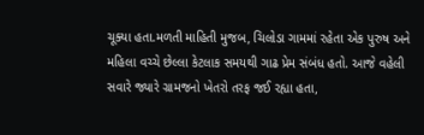ચૂક્યા હતા.મળતી માહિતી મુજબ, ચિલોડા ગામમાં રહેતા એક પુરુષ અને મહિલા વચ્ચે છેલ્લા કેટલાક સમયથી ગાઢ પ્રેમ સંબંધ હતો. આજે વહેલી સવારે જ્યારે ગ્રામજનો ખેતરો તરફ જઈ રહ્યા હતા,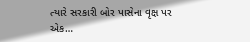ત્યારે સરકારી બોર પાસેના વૃક્ષ પર એક…